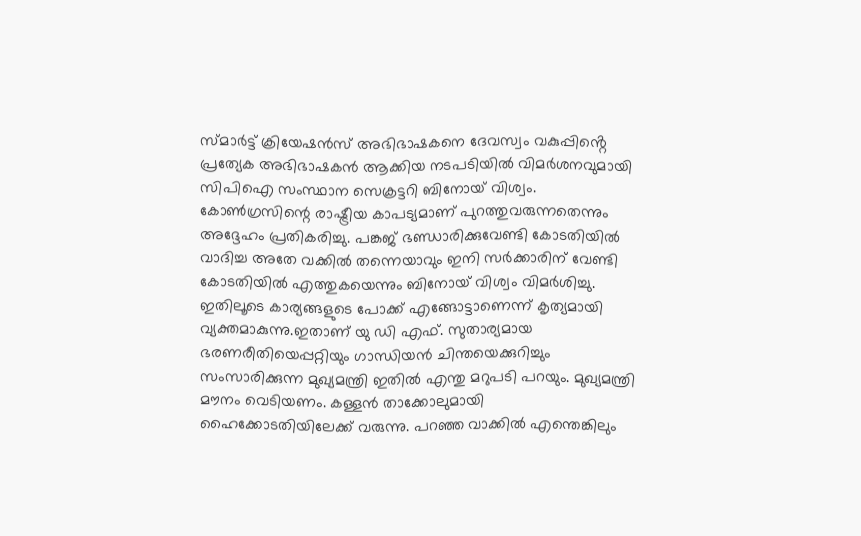സ്മാർട്ട് ക്രിയേഷൻസ് അഭിഭാഷകനെ ദേവസ്വം വകുപ്പിൻ്റെ പ്രത്യേക അഭിഭാഷകൻ ആക്കിയ നടപടിയിൽ വിമർശനവുമായി സിപിഐ സംസ്ഥാന സെക്രട്ടറി ബിനോയ് വിശ്വം. കോൺഗ്രസിന്റെ രാഷ്ട്രീയ കാപട്യമാണ് പുറത്തുവരുന്നതെന്നും അദ്ദേഹം പ്രതികരിച്ചു. പങ്കജ് ഭണ്ഡാരിക്കുവേണ്ടി കോടതിയിൽ വാദിച്ച അതേ വക്കിൽ തന്നെയാവും ഇനി സർക്കാരിന് വേണ്ടി കോടതിയിൽ എത്തുകയെന്നും ബിനോയ് വിശ്വം വിമർശിച്ചു. ഇതിലൂടെ കാര്യങ്ങളുടെ പോക്ക് എങ്ങോട്ടാണെന്ന് കൃത്യമായി വ്യക്തമാകുന്നു.ഇതാണ് യു ഡി എഫ്. സുതാര്യമായ ഭരണരീതിയെപ്പറ്റിയും ഗാന്ധിയൻ ചിന്തയെക്കുറിച്ചും സംസാരിക്കുന്ന മുഖ്യമന്ത്രി ഇതിൽ എന്തു മറുപടി പറയും. മുഖ്യമന്ത്രി മൗനം വെടിയണം. കള്ളൻ താക്കോലുമായി ഹൈക്കോടതിയിലേക്ക് വരുന്നു. പറഞ്ഞ വാക്കിൽ എന്തെങ്കിലും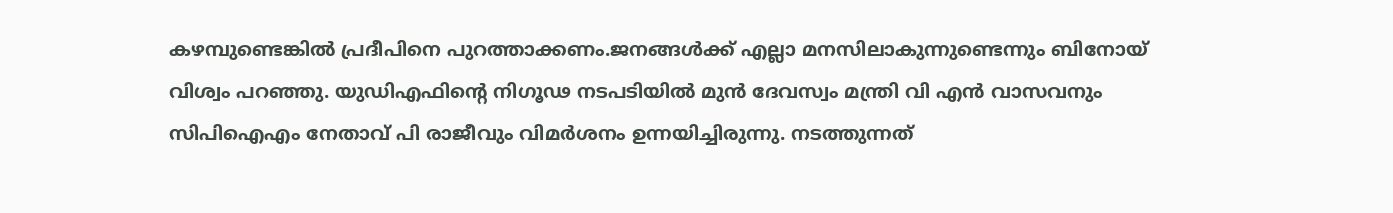കഴമ്പുണ്ടെങ്കിൽ പ്രദീപിനെ പുറത്താക്കണം.ജനങ്ങൾക്ക് എല്ലാ മനസിലാകുന്നുണ്ടെന്നും ബിനോയ് വിശ്വം പറഞ്ഞു. യുഡിഎഫിന്റെ നിഗൂഢ നടപടിയിൽ മുൻ ദേവസ്വം മന്ത്രി വി എൻ വാസവനും സിപിഐഎം നേതാവ് പി രാജീവും വിമർശനം ഉന്നയിച്ചിരുന്നു. നടത്തുന്നത്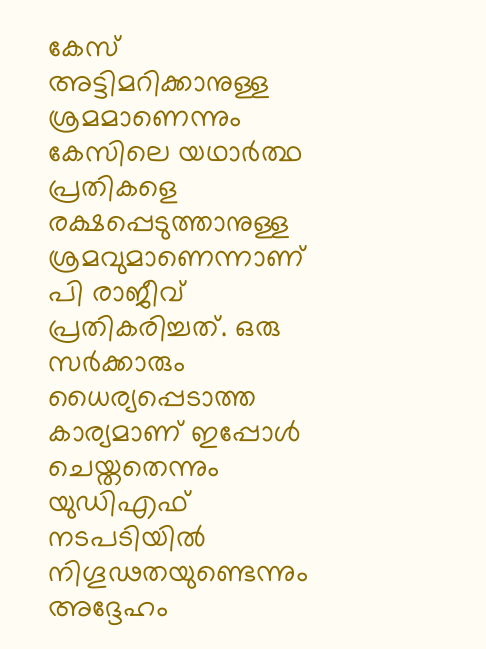കേസ് അട്ടിമറിക്കാനുള്ള ശ്രമമാണെന്നും കേസിലെ യഥാർത്ഥ പ്രതികളെ രക്ഷപ്പെടുത്താനുള്ള ശ്രമവുമാണെന്നാണ് പി രാജീവ് പ്രതികരിച്ചത്. ഒരു സർക്കാരും ധൈര്യപ്പെടാത്ത കാര്യമാണ് ഇപ്പോൾ ചെയ്തതെന്നും യുഡിഎഫ് നടപടിയിൽ നിഗൂഢതയുണ്ടെന്നും അദ്ദേഹം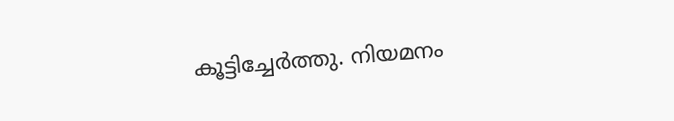കൂട്ടിച്ചേർത്തു. നിയമനം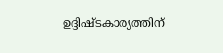ഉദ്ദിഷ്ടകാര്യത്തിന്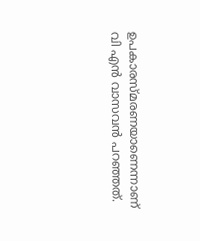ഉപകാരസ്മരണയാണെന്നാണ് വി എൻ വാസവൻ പറഞ്ഞത്.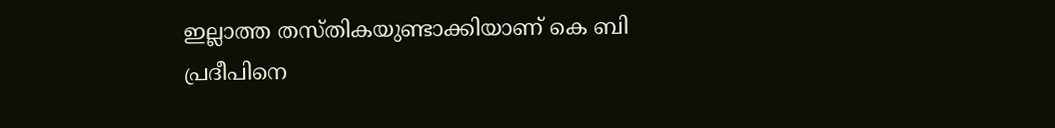ഇല്ലാത്ത തസ്തികയുണ്ടാക്കിയാണ് കെ ബി പ്രദീപിനെ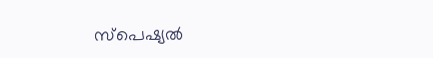സ്പെഷ്യൽ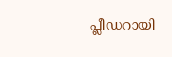പ്ലീഡറായി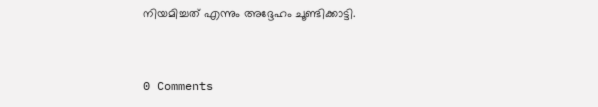നിയമിച്ചത് എന്നും അദ്ദേഹം ചൂണ്ടിക്കാട്ടി.


0 Comments